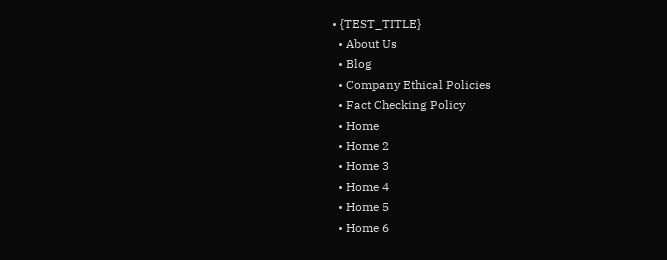• {TEST_TITLE}
  • About Us
  • Blog
  • Company Ethical Policies
  • Fact Checking Policy
  • Home
  • Home 2
  • Home 3
  • Home 4
  • Home 5
  • Home 6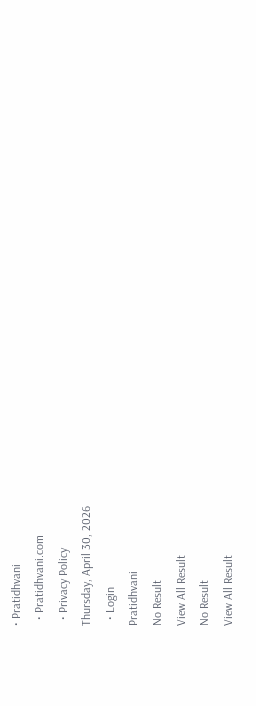• Pratidhvani
  • Pratidhvani.com
  • Privacy Policy
Thursday, April 30, 2026
  • Login
Pratidhvani
No Result
View All Result
No Result
View All Result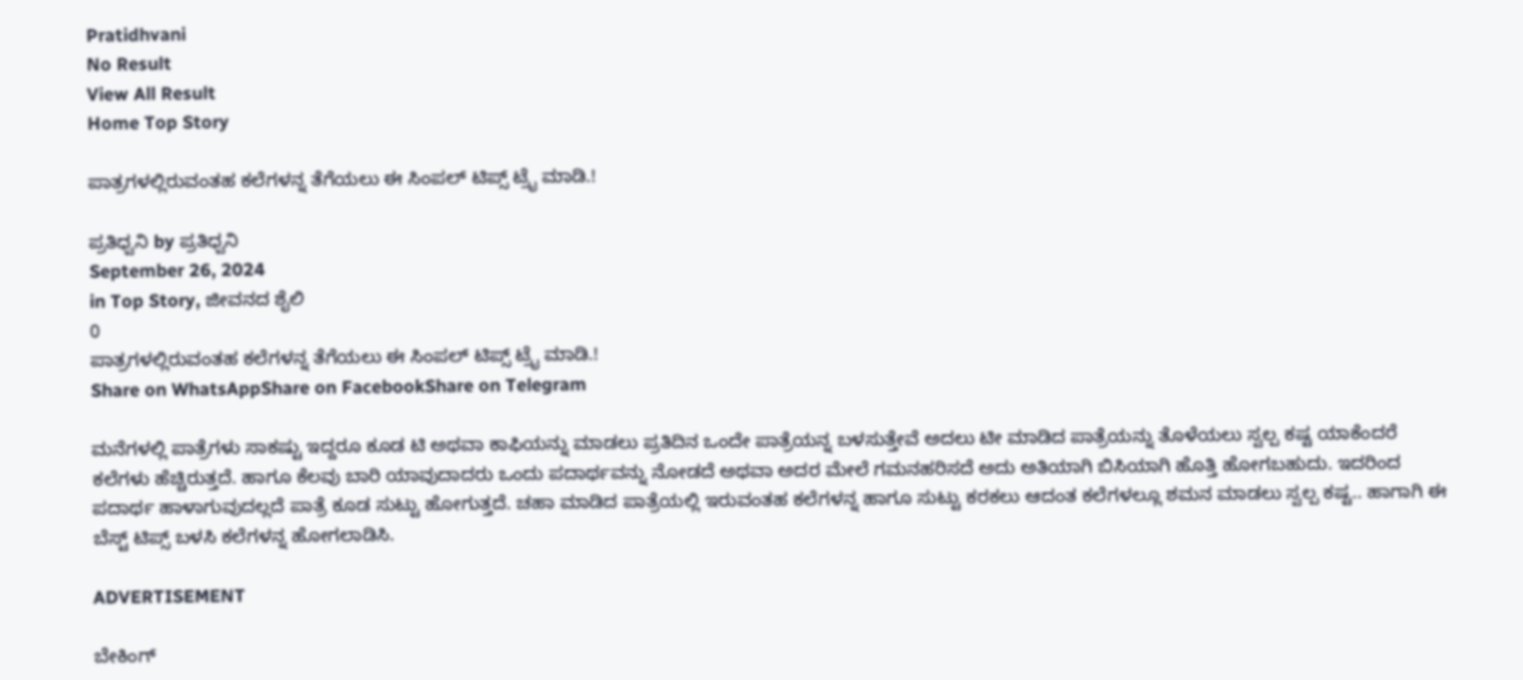Pratidhvani
No Result
View All Result
Home Top Story

ಪಾತ್ರಗಳಲ್ಲಿರುವಂತಹ ಕಲೆಗಳನ್ನ ತೆಗೆಯಲು ಈ ಸಿಂಪಲ್ ಟಿಪ್ಸ್ ಟ್ರೈ ಮಾಡಿ.!

ಪ್ರತಿಧ್ವನಿ by ಪ್ರತಿಧ್ವನಿ
September 26, 2024
in Top Story, ಜೀವನದ ಶೈಲಿ
0
ಪಾತ್ರಗಳಲ್ಲಿರುವಂತಹ ಕಲೆಗಳನ್ನ ತೆಗೆಯಲು ಈ ಸಿಂಪಲ್ ಟಿಪ್ಸ್ ಟ್ರೈ ಮಾಡಿ.!
Share on WhatsAppShare on FacebookShare on Telegram

ಮನೆಗಳಲ್ಲಿ ಪಾತ್ರೆಗಳು ಸಾಕಷ್ಟು ಇದ್ದರೂ ಕೂಡ ಟಿ ಅಥವಾ ಕಾಫಿಯನ್ನು ಮಾಡಲು ಪ್ರತಿದಿನ ಒಂದೇ ಪಾತ್ರೆಯನ್ನ ಬಳಸುತ್ತೇವೆ ಅದಲು ಟೀ ಮಾಡಿದ ಪಾತ್ರೆಯನ್ನು ತೊಳೆಯಲು ಸ್ವಲ್ಪ ಕಷ್ಟ ಯಾಕೆಂದರೆ ಕಲೆಗಳು ಹೆಚ್ಚಿರುತ್ತದೆ. ಹಾಗೂ ಕೆಲವು ಬಾರಿ ಯಾವುದಾದರು ಒಂದು ಪದಾರ್ಥವನ್ನು ನೋಡದೆ ಅಥವಾ ಅದರ ಮೇಲೆ ಗಮನಹರಿಸದೆ ಅದು ಅತಿಯಾಗಿ ಬಿಸಿಯಾಗಿ ಹೊತ್ತಿ ಹೋಗಬಹುದು. ಇದರಿಂದ ಪದಾರ್ಥ ಹಾಳಾಗುವುದಲ್ಲದೆ ಪಾತ್ರೆ ಕೂಡ ಸುಟ್ಟು ಹೋಗುತ್ತದೆ. ಚಹಾ ಮಾಡಿದ ಪಾತ್ರೆಯಲ್ಲಿ ಇರುವಂತಹ ಕಲೆಗಳನ್ನ ಹಾಗೂ ಸುಟ್ಟು ಕರಕಲು ಆದಂತ ಕಲೆಗಳಲ್ಲೂ ಶಮನ ಮಾಡಲು ಸ್ವಲ್ಪ ಕಷ್ಟ.. ಹಾಗಾಗಿ ಈ ಬೆಸ್ಟ್ ಟಿಪ್ಸ್ ಬಳಸಿ ಕಲೆಗಳನ್ನ ಹೋಗಲಾಡಿಸಿ.

ADVERTISEMENT

ಬೇಕಿಂಗ್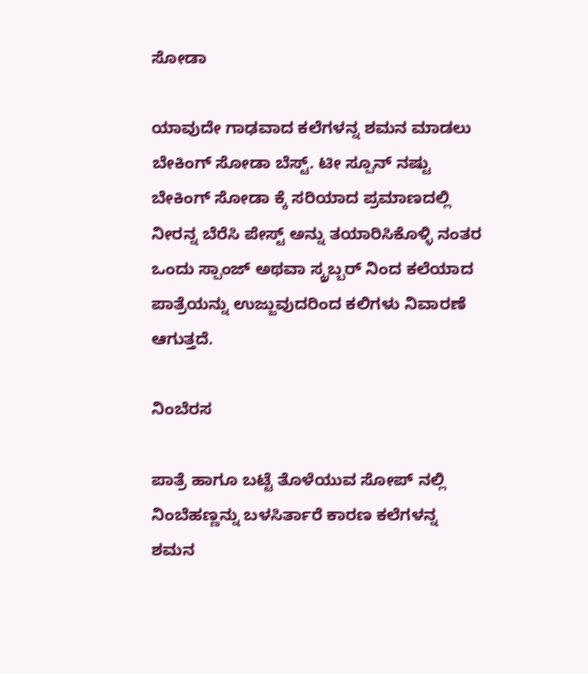ಸೋಡಾ

ಯಾವುದೇ ಗಾಢವಾದ ಕಲೆಗಳನ್ನ ಶಮನ ಮಾಡಲು ಬೇಕಿಂಗ್ ಸೋಡಾ ಬೆಸ್ಟ್. ಟೀ ಸ್ಪೂನ್ ನಷ್ಟು ಬೇಕಿಂಗ್ ಸೋಡಾ ಕ್ಕೆ ಸರಿಯಾದ ಪ್ರಮಾಣದಲ್ಲಿ ನೀರನ್ನ ಬೆರೆಸಿ ಪೇಸ್ಟ್ ಅನ್ನು ತಯಾರಿಸಿಕೊಳ್ಳಿ ನಂತರ ಒಂದು ಸ್ಪಾಂಜ್ ಅಥವಾ ಸ್ಕ್ರಬ್ಬರ್ ನಿಂದ ಕಲೆಯಾದ ಪಾತ್ರೆಯನ್ನು ಉಜ್ಜುವುದರಿಂದ ಕಲಿಗಳು ನಿವಾರಣೆ ಆಗುತ್ತದೆ.

ನಿಂಬೆರಸ

ಪಾತ್ರೆ ಹಾಗೂ ಬಟ್ಟೆ ತೊಳೆಯುವ ಸೋಪ್ ನಲ್ಲಿ ನಿಂಬೆಹಣ್ಣನ್ನು ಬಳಸಿರ್ತಾರೆ ಕಾರಣ ಕಲೆಗಳನ್ನ ಶಮನ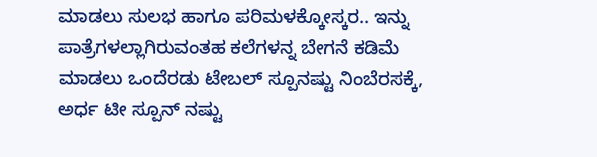ಮಾಡಲು ಸುಲಭ ಹಾಗೂ ಪರಿಮಳಕ್ಕೋಸ್ಕರ.. ಇನ್ನು ಪಾತ್ರೆಗಳಲ್ಲಾಗಿರುವಂತಹ ಕಲೆಗಳನ್ನ ಬೇಗನೆ ಕಡಿಮೆ ಮಾಡಲು ಒಂದೆರಡು ಟೇಬಲ್ ಸ್ಪೂನಷ್ಟು ನಿಂಬೆರಸಕ್ಕೆ, ಅರ್ಧ ಟೀ ಸ್ಪೂನ್ ನಷ್ಟು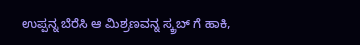ಉಪ್ಪನ್ನ ಬೆರೆಸಿ ಆ ಮಿಶ್ರಣವನ್ನ ಸ್ಕ್ರಬ್ ಗೆ ಹಾಕಿ,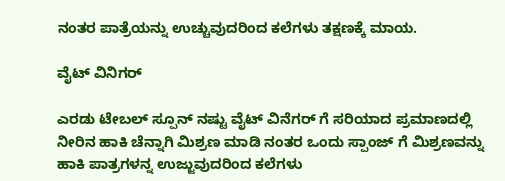ನಂತರ ಪಾತ್ರೆಯನ್ನು ಉಚ್ಚುವುದರಿಂದ ಕಲೆಗಳು ತಕ್ಷಣಕ್ಕೆ ಮಾಯ.

ವೈಟ್ ವಿನಿಗರ್

ಎರಡು ಟೇಬಲ್ ಸ್ಪೂನ್ ನಷ್ಟು ವೈಟ್ ವಿನೆಗರ್ ಗೆ ಸರಿಯಾದ ಪ್ರಮಾಣದಲ್ಲಿ ನೀರಿನ ಹಾಕಿ ಚೆನ್ನಾಗಿ ಮಿಶ್ರಣ ಮಾಡಿ ನಂತರ ಒಂದು ಸ್ಪಾಂಜ್ ಗೆ ಮಿಶ್ರಣವನ್ನು ಹಾಕಿ ಪಾತ್ರಗಳನ್ನ ಉಜ್ಜುವುದರಿಂದ ಕಲೆಗಳು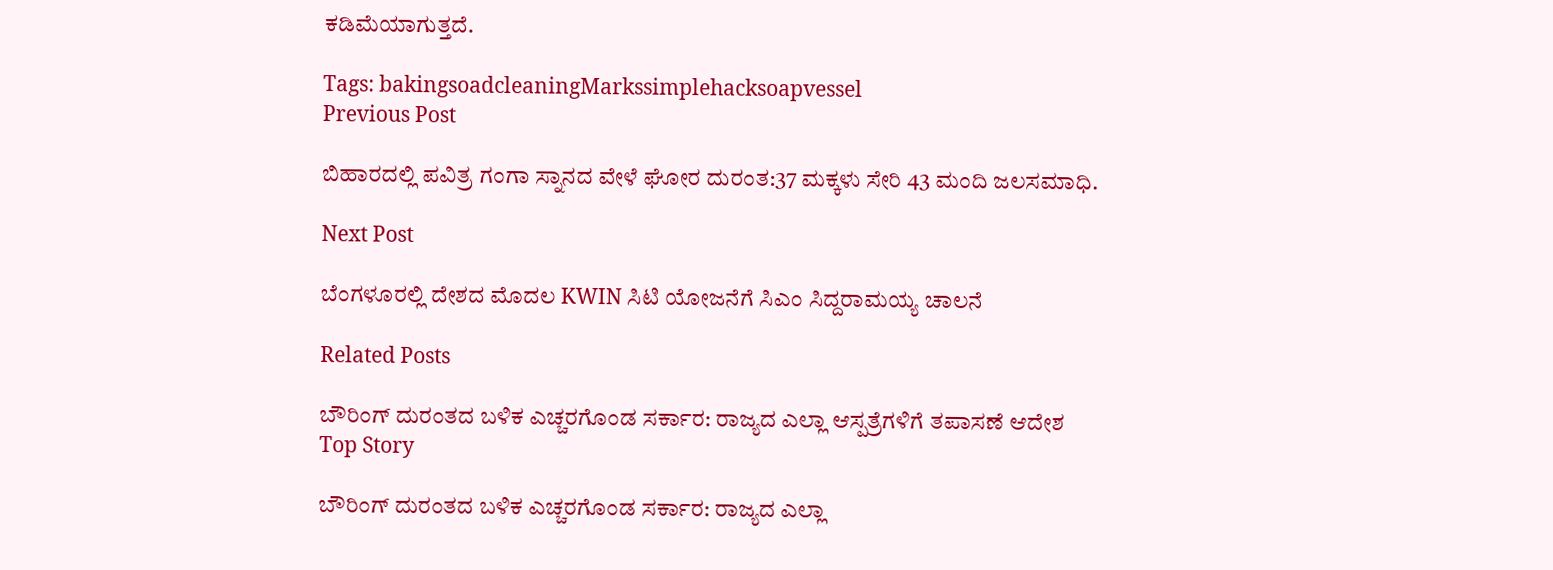ಕಡಿಮೆಯಾಗುತ್ತದೆ.

Tags: bakingsoadcleaningMarkssimplehacksoapvessel
Previous Post

ಬಿಹಾರದಲ್ಲಿ ಪವಿತ್ರ ಗಂಗಾ ಸ್ನಾನದ ವೇಳೆ ಘೋರ ದುರಂತ:37 ಮಕ್ಕಳು ಸೇರಿ 43 ಮಂದಿ ಜಲಸಮಾಧಿ.

Next Post

ಬೆಂಗಳೂರಲ್ಲಿ ದೇಶದ ಮೊದಲ KWIN ಸಿಟಿ ಯೋಜನೆಗೆ ಸಿಎಂ ಸಿದ್ದರಾಮಯ್ಯ ಚಾಲನೆ

Related Posts

ಬೌರಿಂಗ್ ದುರಂತದ ಬಳಿಕ ಎಚ್ಚರಗೊಂಡ ಸರ್ಕಾರ: ರಾಜ್ಯದ ಎಲ್ಲಾ ಆಸ್ಪತ್ರೆಗಳಿಗೆ ತಪಾಸಣೆ ಆದೇಶ
Top Story

ಬೌರಿಂಗ್ ದುರಂತದ ಬಳಿಕ ಎಚ್ಚರಗೊಂಡ ಸರ್ಕಾರ: ರಾಜ್ಯದ ಎಲ್ಲಾ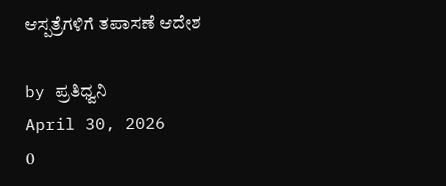ಆಸ್ಪತ್ರೆಗಳಿಗೆ ತಪಾಸಣೆ ಆದೇಶ

by ಪ್ರತಿಧ್ವನಿ
April 30, 2026
0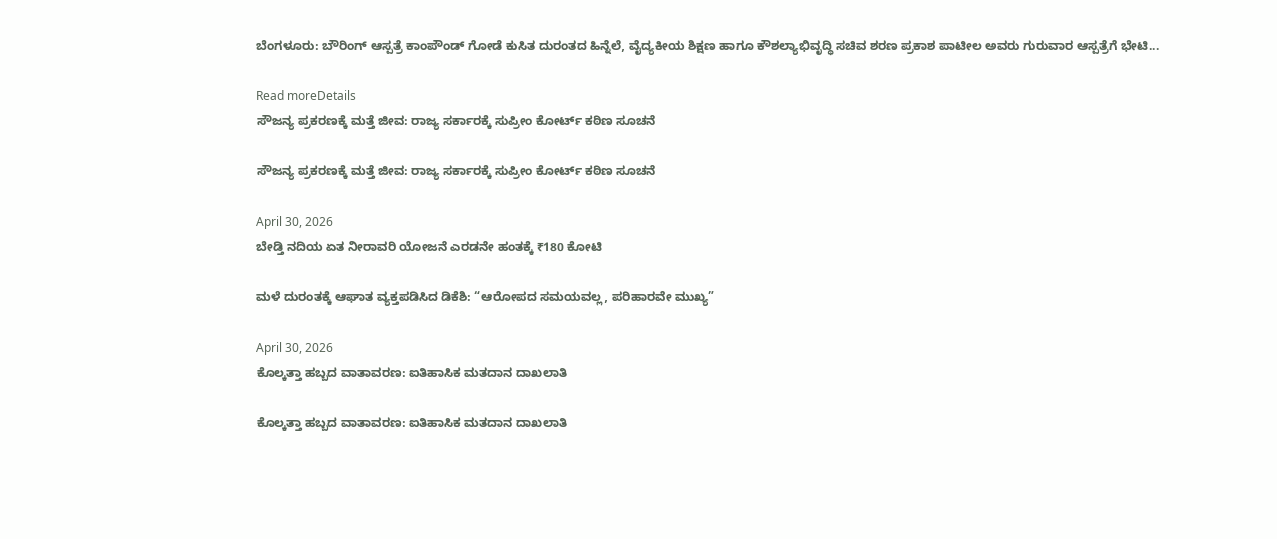ಬೆಂಗಳೂರು: ಬೌರಿಂಗ್ ಆಸ್ಪತ್ರೆ ಕಾಂಪೌಂಡ್ ಗೋಡೆ ಕುಸಿತ ದುರಂತದ ಹಿನ್ನೆಲೆ, ವೈದ್ಯಕೀಯ ಶಿಕ್ಷಣ ಹಾಗೂ ಕೌಶಲ್ಯಾಭಿವೃದ್ಧಿ ಸಚಿವ ಶರಣ ಪ್ರಕಾಶ ಪಾಟೀಲ ಅವರು ಗುರುವಾರ ಆಸ್ಪತ್ರೆಗೆ ಭೇಟಿ...

Read moreDetails
ಸೌಜನ್ಯ ಪ್ರಕರಣಕ್ಕೆ ಮತ್ತೆ ಜೀವ: ರಾಜ್ಯ ಸರ್ಕಾರಕ್ಕೆ ಸುಪ್ರೀಂ ಕೋರ್ಟ್ ಕಠಿಣ ಸೂಚನೆ

ಸೌಜನ್ಯ ಪ್ರಕರಣಕ್ಕೆ ಮತ್ತೆ ಜೀವ: ರಾಜ್ಯ ಸರ್ಕಾರಕ್ಕೆ ಸುಪ್ರೀಂ ಕೋರ್ಟ್ ಕಠಿಣ ಸೂಚನೆ

April 30, 2026
ಬೇಡ್ತಿ ನದಿಯ ಏತ ನೀರಾವರಿ ಯೋಜನೆ ಎರಡನೇ ಹಂತಕ್ಕೆ ₹180 ಕೋಟಿ

ಮಳೆ ದುರಂತಕ್ಕೆ ಆಘಾತ ವ್ಯಕ್ತಪಡಿಸಿದ ಡಿಕೆಶಿ: “ಆರೋಪದ ಸಮಯವಲ್ಲ, ಪರಿಹಾರವೇ ಮುಖ್ಯ”

April 30, 2026
ಕೊಲ್ಕತ್ತಾ ಹಬ್ಬದ ವಾತಾವರಣ: ಐತಿಹಾಸಿಕ ಮತದಾನ ದಾಖಲಾತಿ

ಕೊಲ್ಕತ್ತಾ ಹಬ್ಬದ ವಾತಾವರಣ: ಐತಿಹಾಸಿಕ ಮತದಾನ ದಾಖಲಾತಿ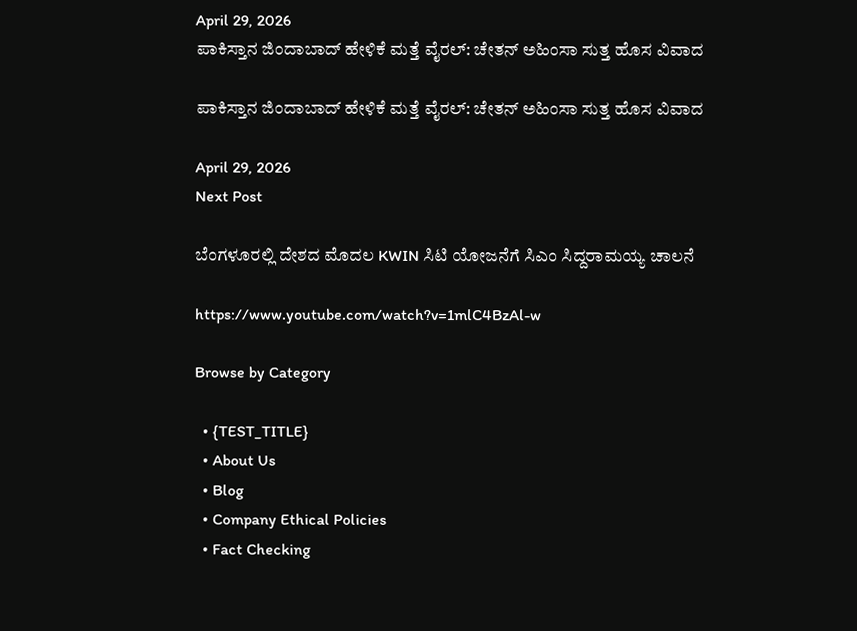April 29, 2026
ಪಾಕಿಸ್ತಾನ ಜಿಂದಾಬಾದ್ ಹೇಳಿಕೆ ಮತ್ತೆ ವೈರಲ್: ಚೇತನ್ ಅಹಿಂಸಾ ಸುತ್ತ ಹೊಸ ವಿವಾದ

ಪಾಕಿಸ್ತಾನ ಜಿಂದಾಬಾದ್ ಹೇಳಿಕೆ ಮತ್ತೆ ವೈರಲ್: ಚೇತನ್ ಅಹಿಂಸಾ ಸುತ್ತ ಹೊಸ ವಿವಾದ

April 29, 2026
Next Post

ಬೆಂಗಳೂರಲ್ಲಿ ದೇಶದ ಮೊದಲ KWIN ಸಿಟಿ ಯೋಜನೆಗೆ ಸಿಎಂ ಸಿದ್ದರಾಮಯ್ಯ ಚಾಲನೆ

https://www.youtube.com/watch?v=1mlC4BzAl-w

Browse by Category

  • {TEST_TITLE}
  • About Us
  • Blog
  • Company Ethical Policies
  • Fact Checking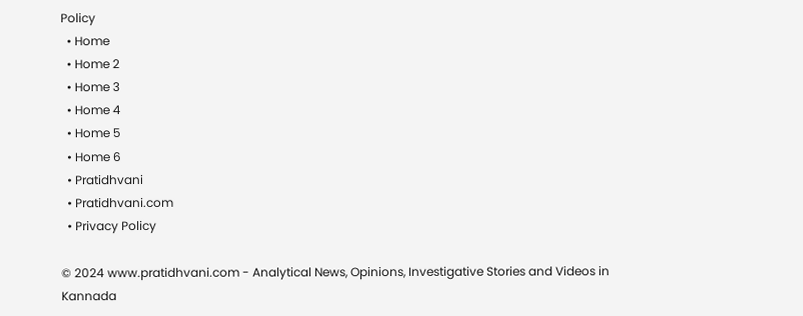Policy
  • Home
  • Home 2
  • Home 3
  • Home 4
  • Home 5
  • Home 6
  • Pratidhvani
  • Pratidhvani.com
  • Privacy Policy

© 2024 www.pratidhvani.com - Analytical News, Opinions, Investigative Stories and Videos in Kannada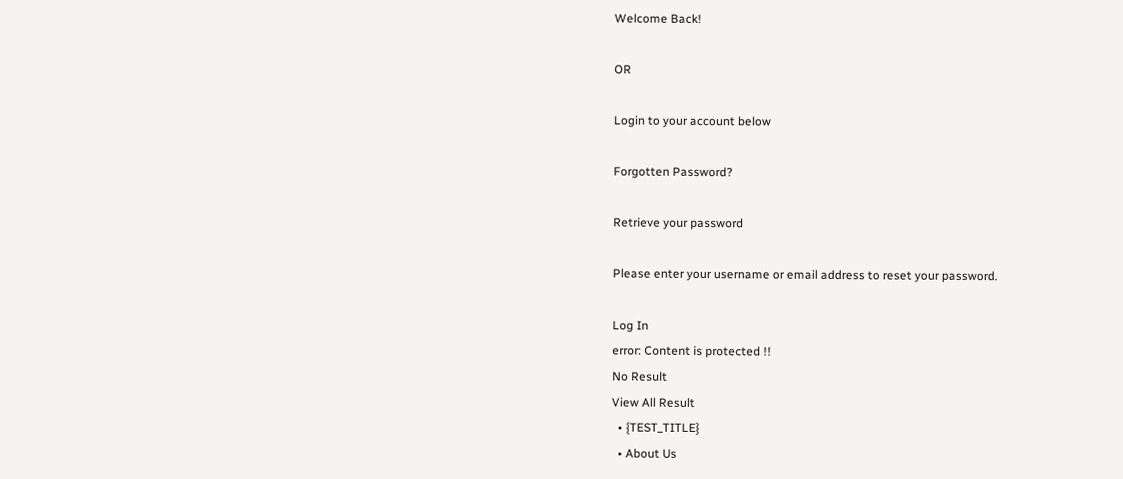Welcome Back!

OR

Login to your account below

Forgotten Password?

Retrieve your password

Please enter your username or email address to reset your password.

Log In
error: Content is protected !!
No Result
View All Result
  • {TEST_TITLE}
  • About Us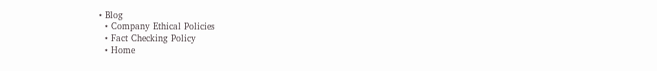• Blog
  • Company Ethical Policies
  • Fact Checking Policy
  • Home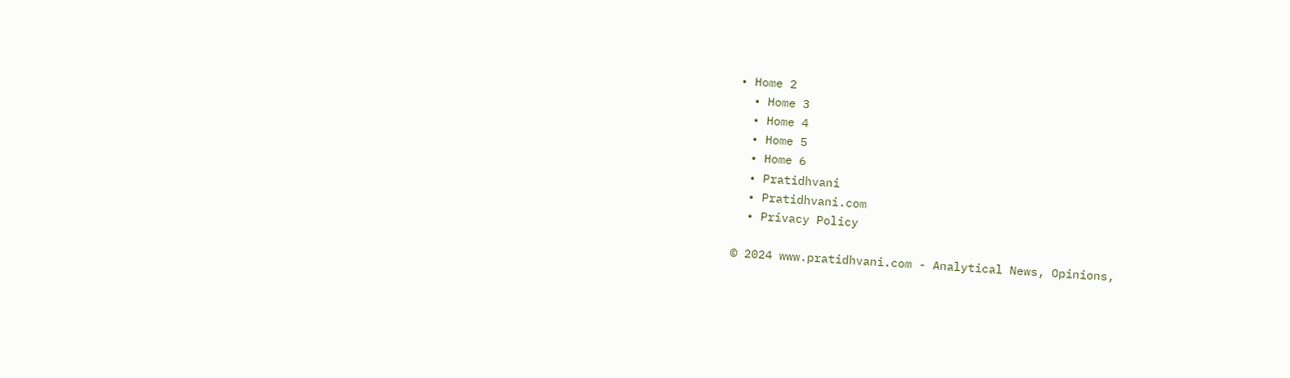• Home 2
  • Home 3
  • Home 4
  • Home 5
  • Home 6
  • Pratidhvani
  • Pratidhvani.com
  • Privacy Policy

© 2024 www.pratidhvani.com - Analytical News, Opinions,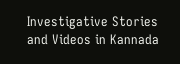Investigative Stories and Videos in Kannada